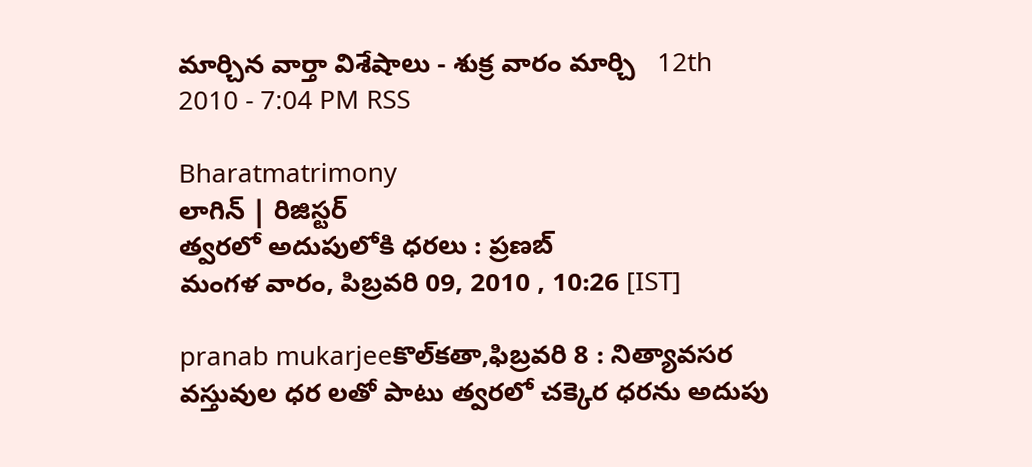మార్చిన వార్తా విశేషాలు - శుక్ర వారం మార్చి   12th 2010 - 7:04 PM RSS

Bharatmatrimony
లాగిన్ | రిజిస్టర్
త్వరలో అదుపులోకి ధరలు : ప్రణబ్‌
మంగళ వారం, పిబ్రవరి 09, 2010 , 10:26 [IST]

pranab mukarjeeకొల్‌కతా,ఫిబ్రవరి 8 : నిత్యావసర వస్తువుల ధర లతో పాటు త్వరలో చక్కెర ధరను అదుపు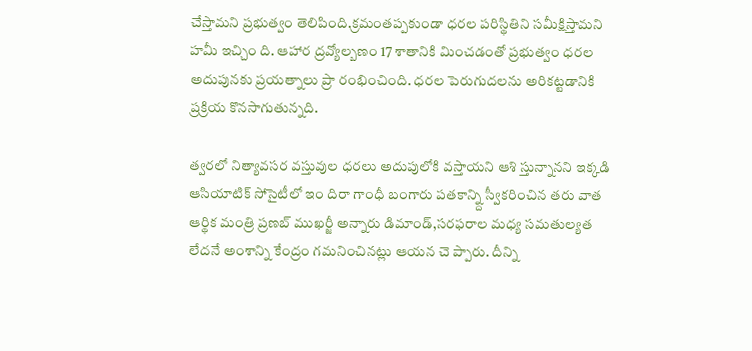చేస్తామని ప్రభుత్వం తెలిపింది.క్రమంతప్పకుండా ధరల పరిస్థితిని సమీక్షిస్తామని హమీ ఇచ్చిం ది. ఆహార ద్రవ్యోల్బణం 17 శాతానికి మించడంతో ప్రభుత్వం ధరల అదుపునకు ప్రయత్నాలు ప్రా రంభించింది. ధరల పెరుగుదలను అరికట్టడానికి ప్రక్రియ కొనసాగుతున్నది.

త్వరలో నిత్యావసర వస్తువుల ధరలు అదుపులోకి వస్తాయని ఆశి స్తున్నానని ఇక్కడి ఆసియాటిక్‌ సోసైటీలో ఇం దిరా గాంధీ బంగారు పతకాన్న్ది స్వీకరించిన తరు వాత ఆర్థిక మంత్రి ప్రణబ్‌ ముఖర్జీ అన్నారు డిమాండ్‌,సరఫరాల మధ్య సమతుల్యత లేదనే అంశాన్ని కేంద్రం గమనించినట్లు ఆయన చె ప్పారు. దీన్ని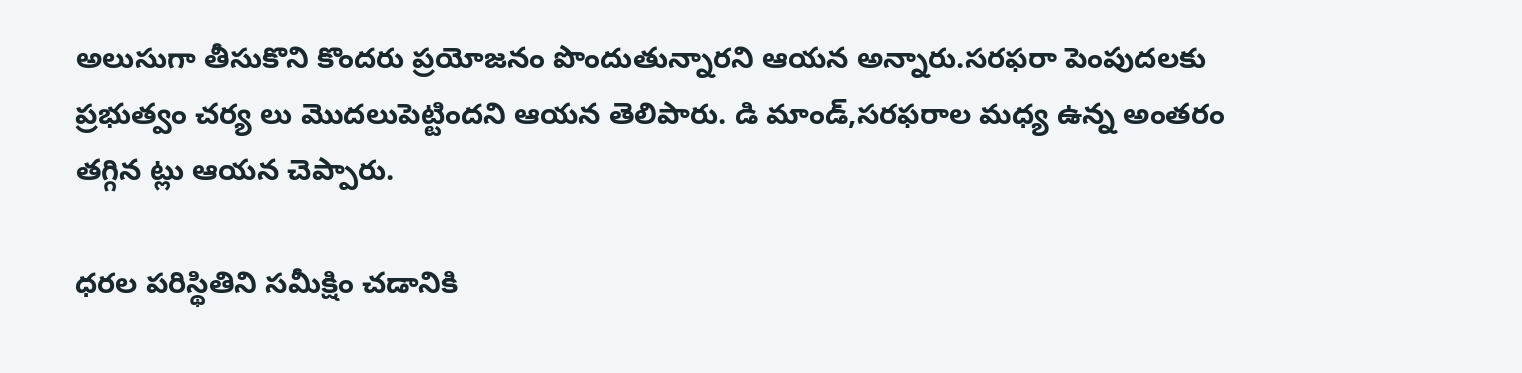అలుసుగా తీసుకొని కొందరు ప్రయోజనం పొందుతున్నారని ఆయన అన్నారు.సరఫరా పెంపుదలకు ప్రభుత్వం చర్య లు మొదలుపెట్టిందని ఆయన తెలిపారు. డి మాండ్‌,సరఫరాల మధ్య ఉన్న అంతరం తగ్గిన ట్లు ఆయన చెప్పారు.

ధరల పరిస్థితిని సమీక్షిం చడానికి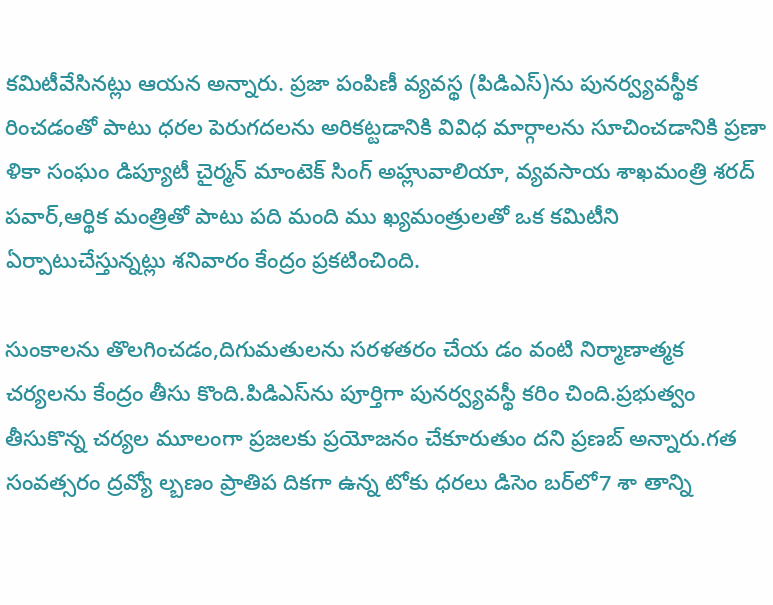కమిటీవేసినట్లు ఆయన అన్నారు. ప్రజా పంపిణీ వ్యవస్థ (పిడిఎస్‌)ను పునర్వ్యవస్థీక రించడంతో పాటు ధరల పెరుగదలను అరికట్టడానికి వివిధ మార్గాలను సూచించడానికి ప్రణా ళికా సంఘం డిప్యూటీ చైర్మన్‌ మాంటెక్‌ సింగ్‌ అహ్లువాలియా, వ్యవసాయ శాఖమంత్రి శరద్‌ పవార్‌,ఆర్థిక మంత్రితో పాటు పది మంది ము ఖ్యమంత్రులతో ఒక కమిటీని ఏర్పాటుచేస్తున్నట్లు శనివారం కేంద్రం ప్రకటించింది.

సుంకాలను తొలగించడం,దిగుమతులను సరళతరం చేయ డం వంటి నిర్మాణాత్మక చర్యలను కేంద్రం తీసు కొంది.పిడిఎస్‌ను పూర్తిగా పునర్వ్యవస్థీ కరిం చింది.ప్రభుత్వం తీసుకొన్న చర్యల మూలంగా ప్రజలకు ప్రయోజనం చేకూరుతుం దని ప్రణబ్‌ అన్నారు.గత సంవత్సరం ద్రవ్యో ల్బణం ప్రాతిప దికగా ఉన్న టోకు ధరలు డిసెం బర్‌లో7 శా తాన్ని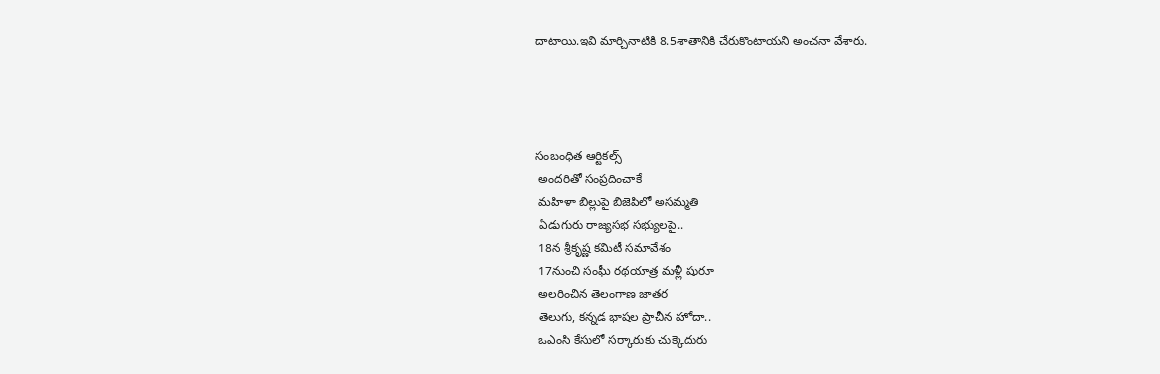దాటాయి.ఇవి మార్చినాటికి 8.5శాతానికి చేరుకొంటాయని అంచనా వేశారు.




సంబంధిత ఆర్టికల్స్
 అందరితో సంప్రదించాకే
 మహిళా బిల్లుపై బిజెపిలో అసమ్మతి
 ఏడుగురు రాజ్యసభ సభ్యులపై..
 18న శ్రీకృష్ణ కమిటీ సమావేశం
 17నుంచి సంఘీ రథయాత్ర మళ్లీ షురూ
 అలరించిన తెలంగాణ జాతర
 తెలుగు, కన్నడ భాషల ప్రాచీన హోదా..
 ఒఎంసి కేసులో సర్కారుకు చుక్కెదురు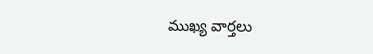ముఖ్య వార్తలు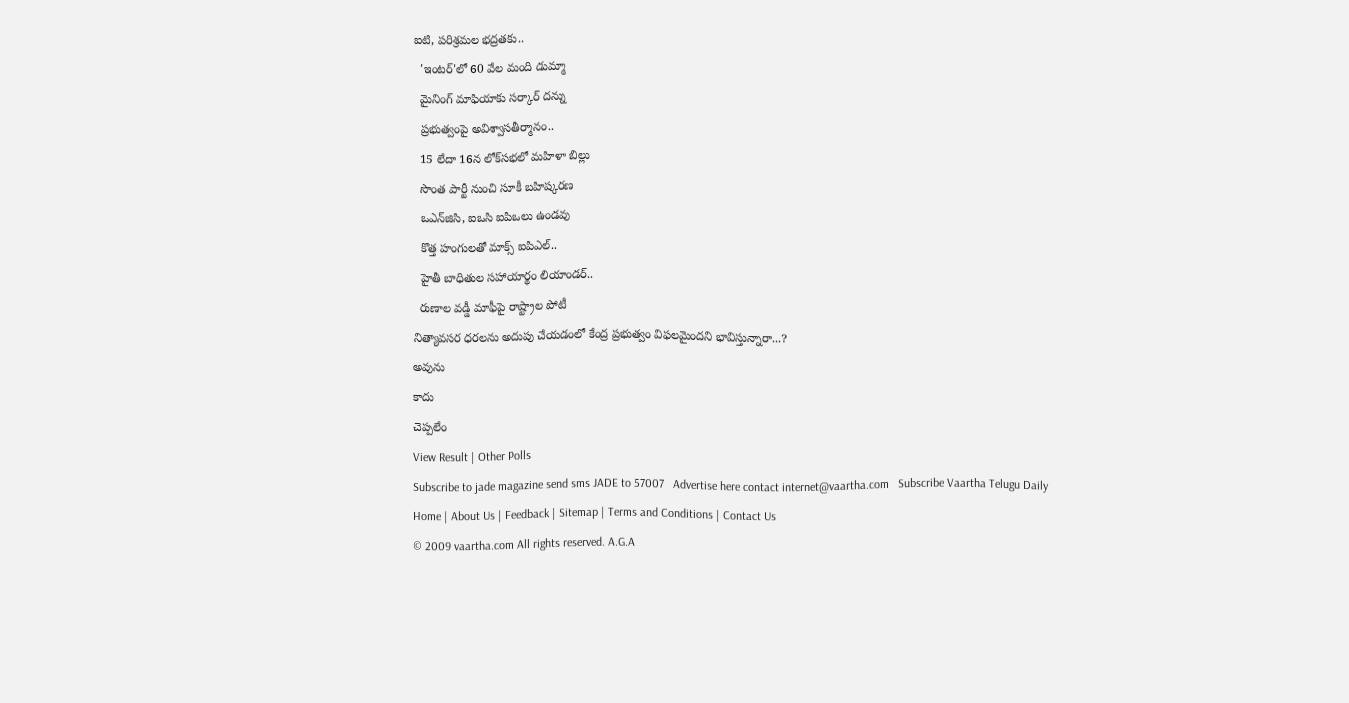ఐటి, పరిశ్రమల భద్రతకు..
  'ఇంటర్‌'లో 60 వేల మంది డుమ్మా
  మైనింగ్‌ మాఫియాకు సర్కార్‌ దన్ను
  ప్రభుత్వంపై అవిశ్వాసతీర్మానం..
  15 లేదా 16న లోక్‌సభలో మహిళా బిల్లు
  సొంత పార్టీ నుంచి సూకీ బహిష్కరణ
  ఒఎన్‌జిసి, ఐఒసి ఐపిఒలు ఉండవు
  కొత్త హంగులతో మాక్స్‌ ఐపిఎల్‌..
  హైతీ బాధితుల సహాయార్థం లియాండర్‌..
  రుణాల వడ్డీ మాఫీపై రాష్ట్రాల పోటీ
నిత్యావసర ధరలను అదుపు చేయడంలో కేంద్ర ప్రభుత్వం విఫలమైందని భావిస్తున్నారా...?
అవును
కాదు
చెప్పలేం
View Result | Other Polls
Subscribe to jade magazine send sms JADE to 57007   Advertise here contact internet@vaartha.com   Subscribe Vaartha Telugu Daily
Home | About Us | Feedback | Sitemap | Terms and Conditions | Contact Us
© 2009 vaartha.com All rights reserved. A.G.A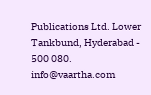Publications Ltd. Lower Tankbund, Hyderabad - 500 080. info@vaartha.com